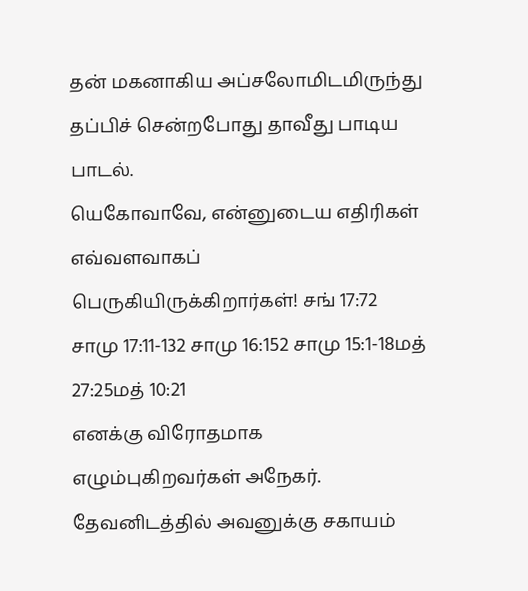தன் மகனாகிய அப்சலோமிடமிருந்து தப்பிச் சென்றபோது தாவீது பாடிய பாடல்.
யெகோவாவே, என்னுடைய எதிரிகள் எவ்வளவாகப் பெருகியிருக்கிறார்கள்! சங் 17:72 சாமு 17:11-132 சாமு 16:152 சாமு 15:1-18மத் 27:25மத் 10:21
எனக்கு விரோதமாக எழும்புகிறவர்கள் அநேகர்.
தேவனிடத்தில் அவனுக்கு சகாயம்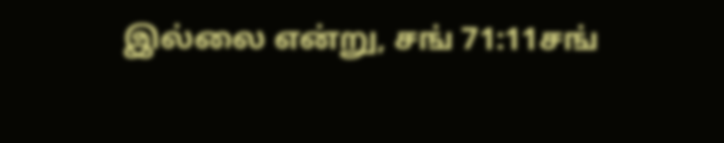இல்லை என்று, சங் 71:11சங்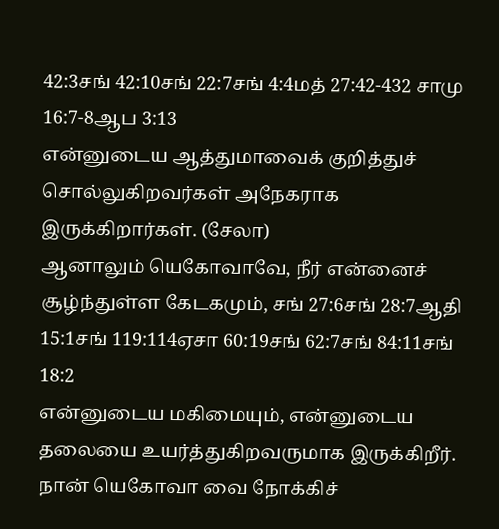42:3சங் 42:10சங் 22:7சங் 4:4மத் 27:42-432 சாமு 16:7-8ஆப 3:13
என்னுடைய ஆத்துமாவைக் குறித்துச் சொல்லுகிறவர்கள் அநேகராக இருக்கிறார்கள். (சேலா)
ஆனாலும் யெகோவாவே, நீர் என்னைச் சூழ்ந்துள்ள கேடகமும், சங் 27:6சங் 28:7ஆதி 15:1சங் 119:114ஏசா 60:19சங் 62:7சங் 84:11சங் 18:2
என்னுடைய மகிமையும், என்னுடைய தலையை உயர்த்துகிறவருமாக இருக்கிறீர்.
நான் யெகோவா வை நோக்கிச்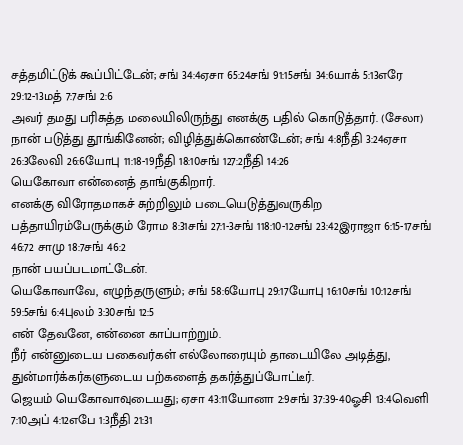சத்தமிட்டுக் கூப்பிட்டேன்; சங் 34:4ஏசா 65:24சங் 91:15சங் 34:6யாக் 5:13எரே 29:12-13மத் 7:7சங் 2:6
அவர் தமது பரிசுத்த மலையிலிருந்து எனக்கு பதில் கொடுத்தார். (சேலா)
நான் படுத்து தூங்கினேன்; விழித்துக்கொண்டேன்; சங் 4:8நீதி 3:24ஏசா 26:3லேவி 26:6யோபு 11:18-19நீதி 18:10சங் 127:2நீதி 14:26
யெகோவா என்னைத் தாங்குகிறார்.
எனக்கு விரோதமாகச் சுற்றிலும் படையெடுத்துவருகிற பத்தாயிரம்பேருக்கும் ரோம 8:31சங் 27:1-3சங் 118:10-12சங் 23:42இராஜா 6:15-17சங் 46:72 சாமு 18:7சங் 46:2
நான் பயப்படமாட்டேன்.
யெகோவாவே, எழுந்தருளும்; சங் 58:6யோபு 29:17யோபு 16:10சங் 10:12சங் 59:5சங் 6:4புலம் 3:30சங் 12:5
என் தேவனே, என்னை காப்பாற்றும்.
நீர் என்னுடைய பகைவர்கள் எல்லோரையும் தாடையிலே அடித்து,
துன்மார்க்கர்களுடைய பற்களைத் தகர்த்துப்போட்டீர்.
ஜெயம் யெகோவாவுடையது; ஏசா 43:11யோனா 2:9சங் 37:39-40ஓசி 13:4வெளி 7:10அப் 4:12எபே 1:3நீதி 21:31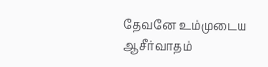தேவனே உம்முடைய ஆசீர்வாதம்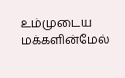உம்முடைய மக்களின்மேல்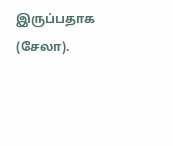இருப்பதாக (சேலா).